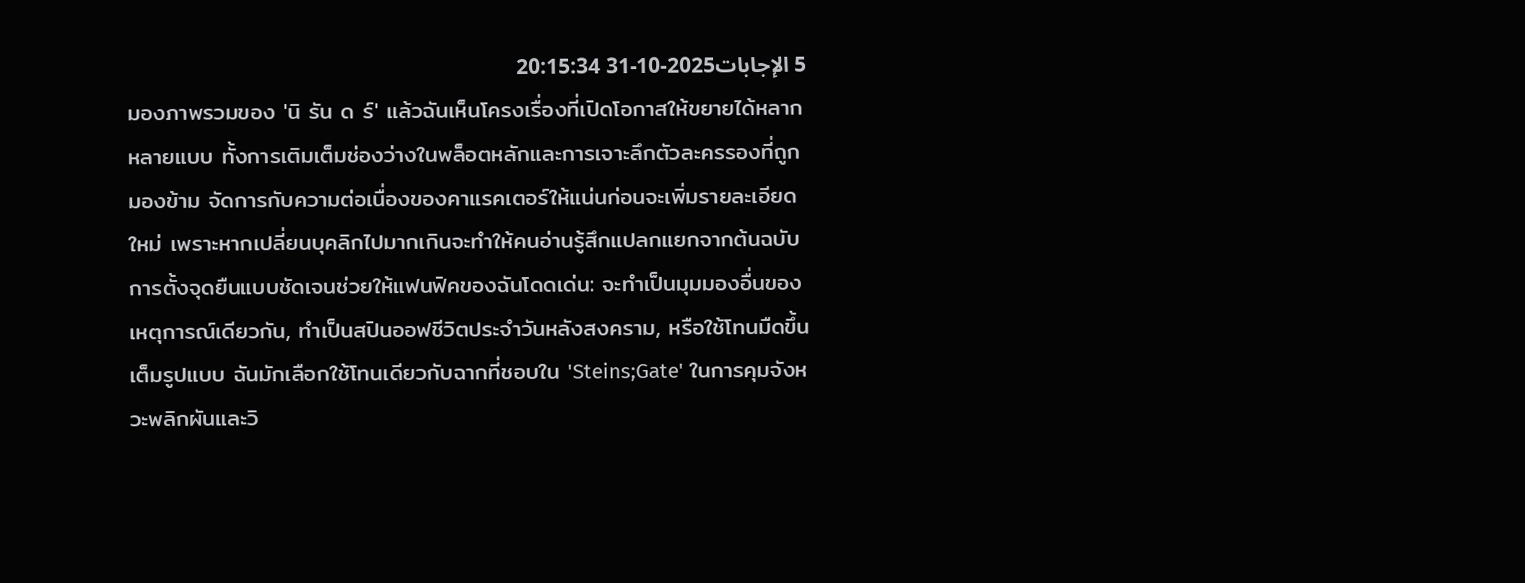5 الإجابات2025-10-31 20:15:34
มองภาพรวมของ 'นิ รัน ด ร์' แล้วฉันเห็นโครงเรื่องที่เปิดโอกาสให้ขยายได้หลากหลายแบบ ทั้งการเติมเต็มช่องว่างในพล็อตหลักและการเจาะลึกตัวละครรองที่ถูกมองข้าม จัดการกับความต่อเนื่องของคาแรคเตอร์ให้แน่นก่อนจะเพิ่มรายละเอียดใหม่ เพราะหากเปลี่ยนบุคลิกไปมากเกินจะทำให้คนอ่านรู้สึกแปลกแยกจากต้นฉบับ
การตั้งจุดยืนแบบชัดเจนช่วยให้แฟนฟิคของฉันโดดเด่น: จะทำเป็นมุมมองอื่นของเหตุการณ์เดียวกัน, ทำเป็นสปินออฟชีวิตประจำวันหลังสงคราม, หรือใช้โทนมืดขึ้นเต็มรูปแบบ ฉันมักเลือกใช้โทนเดียวกับฉากที่ชอบใน 'Steins;Gate' ในการคุมจังหวะพลิกผันและวิ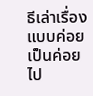ธีเล่าเรื่องแบบค่อยเป็นค่อยไป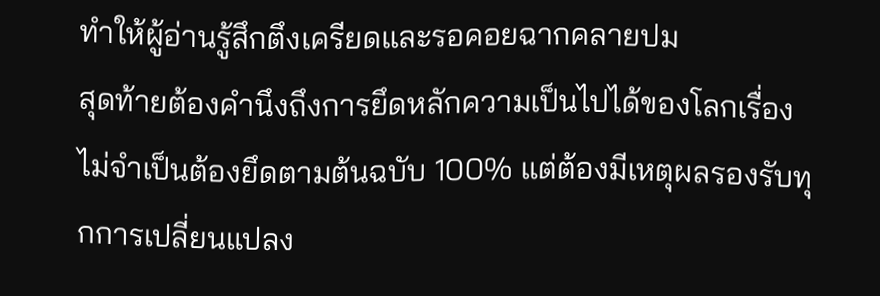ทำให้ผู้อ่านรู้สึกตึงเครียดและรอคอยฉากคลายปม
สุดท้ายต้องคำนึงถึงการยึดหลักความเป็นไปได้ของโลกเรื่อง ไม่จำเป็นต้องยึดตามต้นฉบับ 100% แต่ต้องมีเหตุผลรองรับทุกการเปลี่ยนแปลง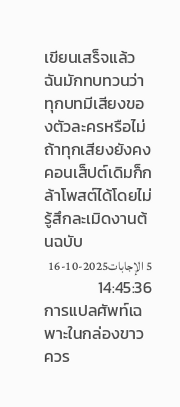เขียนเสร็จแล้วฉันมักทบทวนว่าทุกบทมีเสียงของตัวละครหรือไม่ ถ้าทุกเสียงยังคงคอนเส็ปต์เดิมก็กล้าโพสต์ได้โดยไม่รู้สึกละเมิดงานต้นฉบับ
5 الإجابات2025-10-16 14:45:36
การแปลศัพท์เฉพาะในกล่องขาวควร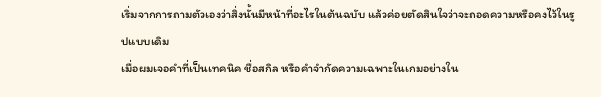เริ่มจากการถามตัวเองว่าสิ่งนั้นมีหน้าที่อะไรในต้นฉบับ แล้วค่อยตัดสินใจว่าจะถอดความหรือคงไว้ในรูปแบบเดิม
เมื่อผมเจอคำที่เป็นเทคนิค ชื่อสกิล หรือคำจำกัดความเฉพาะในเกมอย่างใน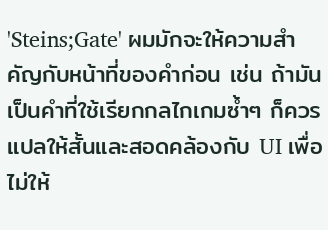'Steins;Gate' ผมมักจะให้ความสำคัญกับหน้าที่ของคำก่อน เช่น ถ้ามันเป็นคำที่ใช้เรียกกลไกเกมซ้ำๆ ก็ควรแปลให้สั้นและสอดคล้องกับ UI เพื่อไม่ให้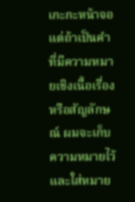เกะกะหน้าจอ แต่ถ้าเป็นคำที่มีความหมายเชิงเนื้อเรื่องหรือสัญลักษณ์ ผมจะเก็บความหมายไว้และใส่หมาย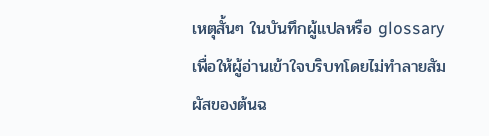เหตุสั้นๆ ในบันทึกผู้แปลหรือ glossary เพื่อให้ผู้อ่านเข้าใจบริบทโดยไม่ทำลายสัมผัสของต้นฉ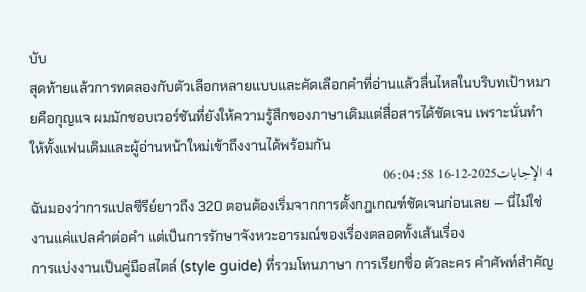บับ
สุดท้ายแล้วการทดลองกับตัวเลือกหลายแบบและคัดเลือกคำที่อ่านแล้วลื่นไหลในบริบทเป้าหมายคือกุญแจ ผมมักชอบเวอร์ชันที่ยังให้ความรู้สึกของภาษาเดิมแต่สื่อสารได้ชัดเจน เพราะนั่นทำให้ทั้งแฟนเดิมและผู้อ่านหน้าใหม่เข้าถึงงานได้พร้อมกัน
4 الإجابات2025-12-16 06:04:58
ฉันมองว่าการแปลซีรีย์ยาวถึง 320 ตอนต้องเริ่มจากการตั้งกฎเกณฑ์ชัดเจนก่อนเลย — นี่ไม่ใช่งานแค่แปลคำต่อคำ แต่เป็นการรักษาจังหวะอารมณ์ของเรื่องตลอดทั้งเส้นเรื่อง
การแบ่งงานเป็นคู่มือสไตล์ (style guide) ที่รวมโทนภาษา การเรียกชื่อ ตัวละคร คำศัพท์สำคัญ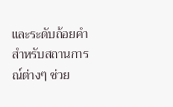และระดับถ้อยคำสำหรับสถานการณ์ต่างๆ ช่วย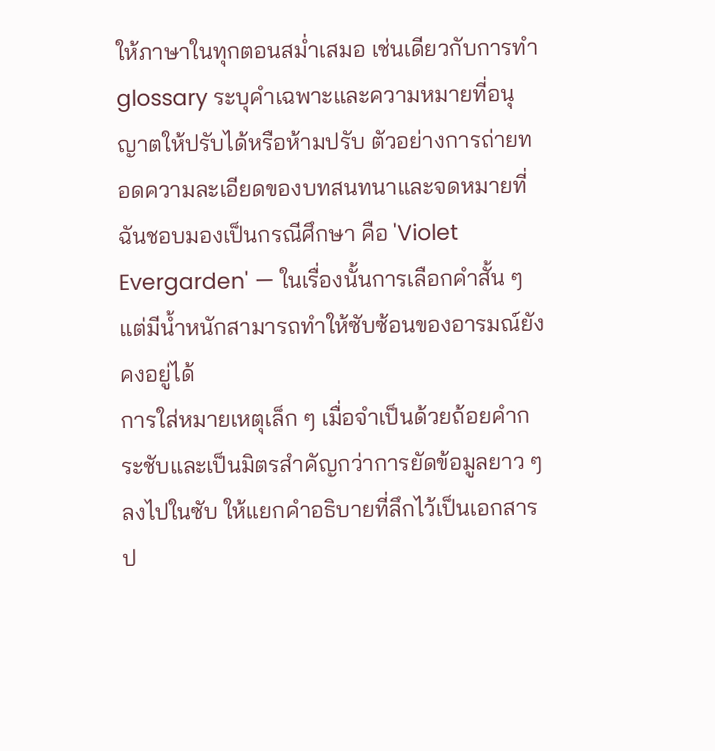ให้ภาษาในทุกตอนสม่ำเสมอ เช่นเดียวกับการทำ glossary ระบุคำเฉพาะและความหมายที่อนุญาตให้ปรับได้หรือห้ามปรับ ตัวอย่างการถ่ายทอดความละเอียดของบทสนทนาและจดหมายที่ฉันชอบมองเป็นกรณีศึกษา คือ 'Violet Evergarden' — ในเรื่องนั้นการเลือกคำสั้น ๆ แต่มีน้ำหนักสามารถทำให้ซับซ้อนของอารมณ์ยังคงอยู่ได้
การใส่หมายเหตุเล็ก ๆ เมื่อจำเป็นด้วยถ้อยคำกระชับและเป็นมิตรสำคัญกว่าการยัดข้อมูลยาว ๆ ลงไปในซับ ให้แยกคำอธิบายที่ลึกไว้เป็นเอกสารป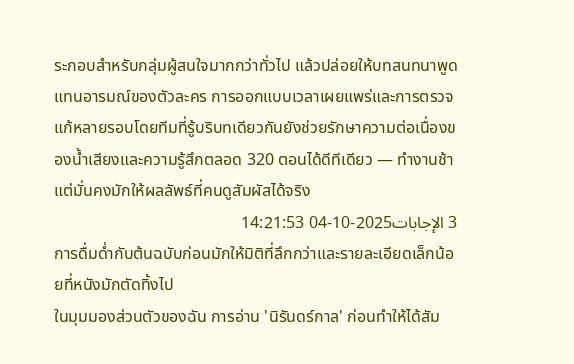ระกอบสำหรับกลุ่มผู้สนใจมากกว่าทั่วไป แล้วปล่อยให้บทสนทนาพูดแทนอารมณ์ของตัวละคร การออกแบบเวลาเผยแพร่และการตรวจแก้หลายรอบโดยทีมที่รู้บริบทเดียวกันยังช่วยรักษาความต่อเนื่องของน้ำเสียงและความรู้สึกตลอด 320 ตอนได้ดีทีเดียว — ทำงานช้าแต่มั่นคงมักให้ผลลัพธ์ที่คนดูสัมผัสได้จริง
3 الإجابات2025-10-04 14:21:53
การดื่มด่ำกับต้นฉบับก่อนมักให้มิติที่ลึกกว่าและรายละเอียดเล็กน้อยที่หนังมักตัดทิ้งไป
ในมุมมองส่วนตัวของฉัน การอ่าน 'นิรันดร์กาล' ก่อนทำให้ได้สัม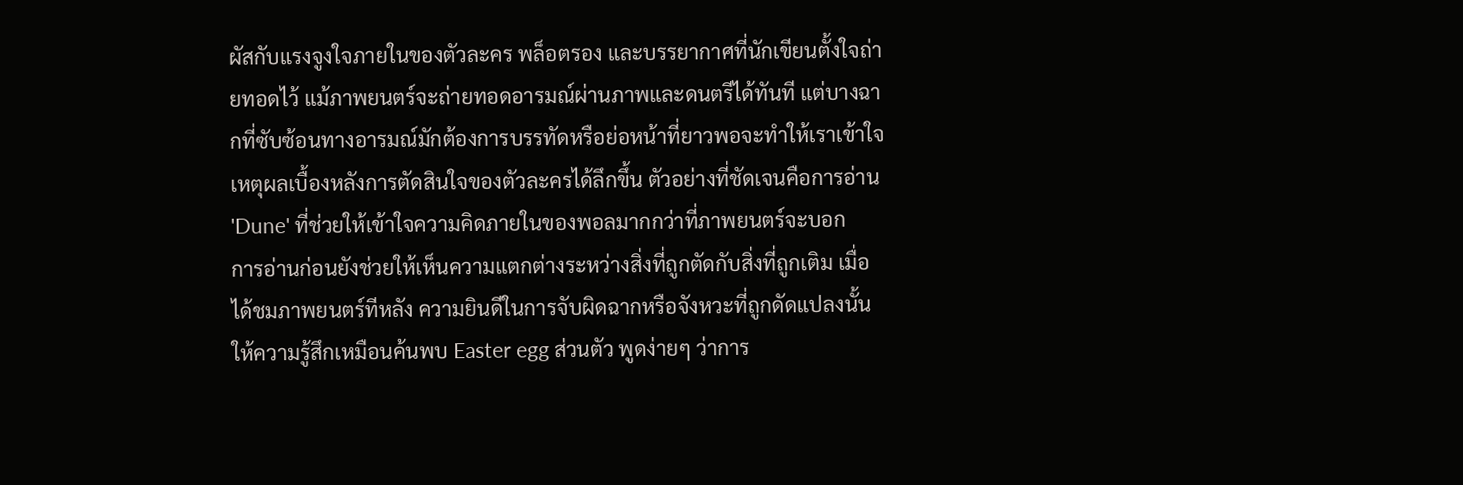ผัสกับแรงจูงใจภายในของตัวละคร พล็อตรอง และบรรยากาศที่นักเขียนตั้งใจถ่ายทอดไว้ แม้ภาพยนตร์จะถ่ายทอดอารมณ์ผ่านภาพและดนตรีได้ทันที แต่บางฉากที่ซับซ้อนทางอารมณ์มักต้องการบรรทัดหรือย่อหน้าที่ยาวพอจะทำให้เราเข้าใจเหตุผลเบื้องหลังการตัดสินใจของตัวละครได้ลึกขึ้น ตัวอย่างที่ชัดเจนคือการอ่าน 'Dune' ที่ช่วยให้เข้าใจความคิดภายในของพอลมากกว่าที่ภาพยนตร์จะบอก
การอ่านก่อนยังช่วยให้เห็นความแตกต่างระหว่างสิ่งที่ถูกตัดกับสิ่งที่ถูกเติม เมื่อได้ชมภาพยนตร์ทีหลัง ความยินดีในการจับผิดฉากหรือจังหวะที่ถูกดัดแปลงนั้นให้ความรู้สึกเหมือนค้นพบ Easter egg ส่วนตัว พูดง่ายๆ ว่าการ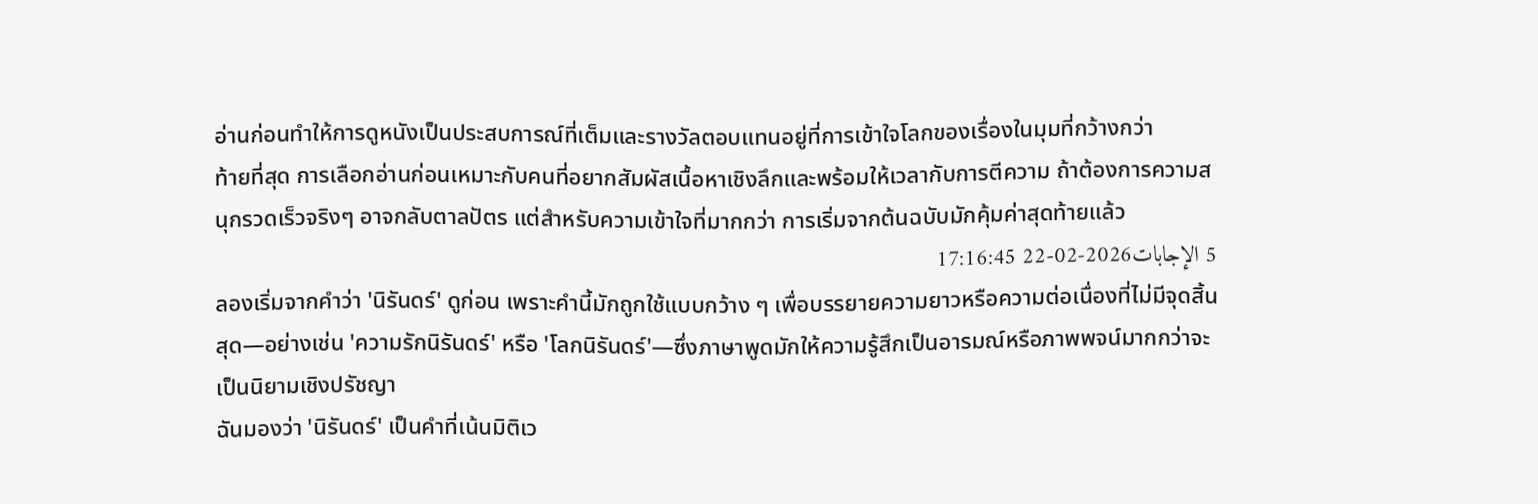อ่านก่อนทำให้การดูหนังเป็นประสบการณ์ที่เต็มและรางวัลตอบแทนอยู่ที่การเข้าใจโลกของเรื่องในมุมที่กว้างกว่า
ท้ายที่สุด การเลือกอ่านก่อนเหมาะกับคนที่อยากสัมผัสเนื้อหาเชิงลึกและพร้อมให้เวลากับการตีความ ถ้าต้องการความสนุกรวดเร็วจริงๆ อาจกลับตาลปัตร แต่สำหรับความเข้าใจที่มากกว่า การเริ่มจากต้นฉบับมักคุ้มค่าสุดท้ายแล้ว
5 الإجابات2026-02-22 17:16:45
ลองเริ่มจากคำว่า 'นิรันดร์' ดูก่อน เพราะคำนี้มักถูกใช้แบบกว้าง ๆ เพื่อบรรยายความยาวหรือความต่อเนื่องที่ไม่มีจุดสิ้นสุด—อย่างเช่น 'ความรักนิรันดร์' หรือ 'โลกนิรันดร์'—ซึ่งภาษาพูดมักให้ความรู้สึกเป็นอารมณ์หรือภาพพจน์มากกว่าจะเป็นนิยามเชิงปรัชญา
ฉันมองว่า 'นิรันดร์' เป็นคำที่เน้นมิติเว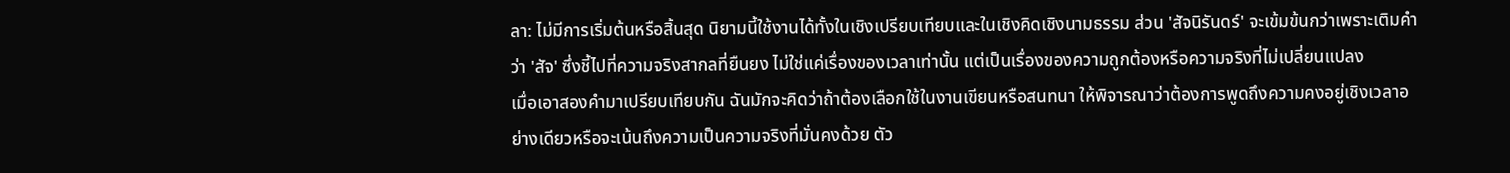ลา: ไม่มีการเริ่มต้นหรือสิ้นสุด นิยามนี้ใช้งานได้ทั้งในเชิงเปรียบเทียบและในเชิงคิดเชิงนามธรรม ส่วน 'สัจนิรันดร์' จะเข้มข้นกว่าเพราะเติมคำว่า 'สัจ' ซึ่งชี้ไปที่ความจริงสากลที่ยืนยง ไม่ใช่แค่เรื่องของเวลาเท่านั้น แต่เป็นเรื่องของความถูกต้องหรือความจริงที่ไม่เปลี่ยนแปลง
เมื่อเอาสองคำมาเปรียบเทียบกัน ฉันมักจะคิดว่าถ้าต้องเลือกใช้ในงานเขียนหรือสนทนา ให้พิจารณาว่าต้องการพูดถึงความคงอยู่เชิงเวลาอย่างเดียวหรือจะเน้นถึงความเป็นความจริงที่มั่นคงด้วย ตัว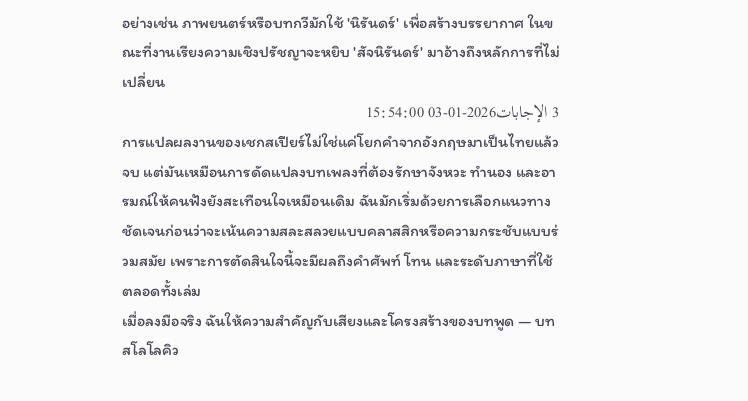อย่างเช่น ภาพยนตร์หรือบทกวีมักใช้ 'นิรันดร์' เพื่อสร้างบรรยากาศ ในขณะที่งานเรียงความเชิงปรัชญาจะหยิบ 'สัจนิรันดร์' มาอ้างถึงหลักการที่ไม่เปลี่ยน
3 الإجابات2026-01-03 15:54:00
การแปลผลงานของเชกสเปียร์ไม่ใช่แค่โยกคำจากอังกฤษมาเป็นไทยแล้วจบ แต่มันเหมือนการดัดแปลงบทเพลงที่ต้องรักษาจังหวะ ทำนอง และอารมณ์ให้คนฟังยังสะเทือนใจเหมือนเดิม ฉันมักเริ่มด้วยการเลือกแนวทางชัดเจนก่อนว่าจะเน้นความสละสลวยแบบคลาสสิกหรือความกระชับแบบร่วมสมัย เพราะการตัดสินใจนี้จะมีผลถึงคำศัพท์ โทน และระดับภาษาที่ใช้ตลอดทั้งเล่ม
เมื่อลงมือจริง ฉันให้ความสำคัญกับเสียงและโครงสร้างของบทพูด — บทสโลโลคิว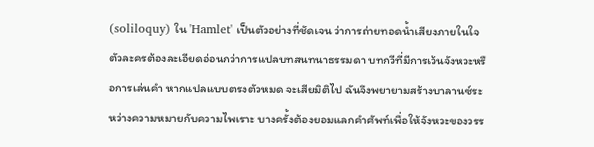(soliloquy) ใน 'Hamlet' เป็นตัวอย่างที่ชัดเจน ว่าการถ่ายทอดน้ำเสียงภายในใจตัวละครต้องละเอียดอ่อนกว่าการแปลบทสนทนาธรรมดา บทกวีที่มีการเว้นจังหวะหรือการเล่นคำ หากแปลแบบตรงตัวหมด จะเสียมิติไป ฉันจึงพยายามสร้างบาลานซ์ระหว่างความหมายกับความไพเราะ บางครั้งต้องยอมแลกคำศัพท์เพื่อให้จังหวะของวรร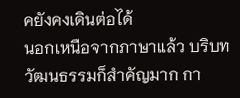คยังคงเดินต่อได้
นอกเหนือจากภาษาแล้ว บริบทวัฒนธรรมก็สำคัญมาก กา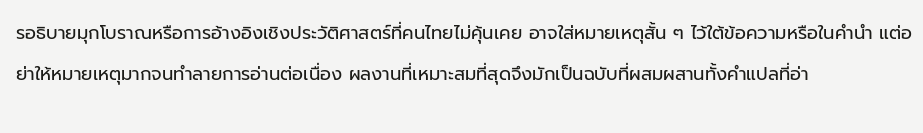รอธิบายมุกโบราณหรือการอ้างอิงเชิงประวัติศาสตร์ที่คนไทยไม่คุ้นเคย อาจใส่หมายเหตุสั้น ๆ ไว้ใต้ข้อความหรือในคำนำ แต่อย่าให้หมายเหตุมากจนทำลายการอ่านต่อเนื่อง ผลงานที่เหมาะสมที่สุดจึงมักเป็นฉบับที่ผสมผสานทั้งคำแปลที่อ่า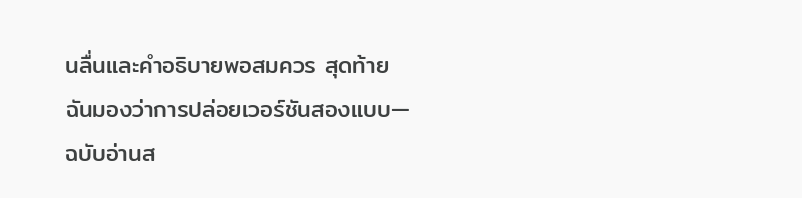นลื่นและคำอธิบายพอสมควร สุดท้าย ฉันมองว่าการปล่อยเวอร์ชันสองแบบ—ฉบับอ่านส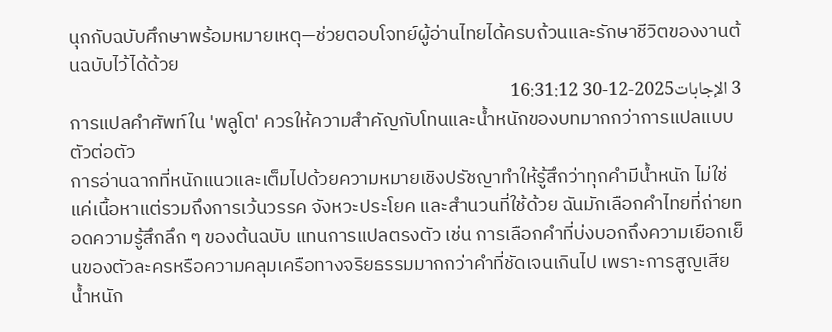นุกกับฉบับศึกษาพร้อมหมายเหตุ—ช่วยตอบโจทย์ผู้อ่านไทยได้ครบถ้วนและรักษาชีวิตของงานต้นฉบับไว้ได้ด้วย
3 الإجابات2025-12-30 16:31:12
การแปลคำศัพท์ใน 'พลูโต' ควรให้ความสำคัญกับโทนและน้ำหนักของบทมากกว่าการแปลแบบตัวต่อตัว
การอ่านฉากที่หนักแนวและเต็มไปด้วยความหมายเชิงปรัชญาทำให้รู้สึกว่าทุกคำมีน้ำหนัก ไม่ใช่แค่เนื้อหาแต่รวมถึงการเว้นวรรค จังหวะประโยค และสำนวนที่ใช้ด้วย ฉันมักเลือกคำไทยที่ถ่ายทอดความรู้สึกลึก ๆ ของต้นฉบับ แทนการแปลตรงตัว เช่น การเลือกคำที่บ่งบอกถึงความเยือกเย็นของตัวละครหรือความคลุมเครือทางจริยธรรมมากกว่าคำที่ชัดเจนเกินไป เพราะการสูญเสียน้ำหนัก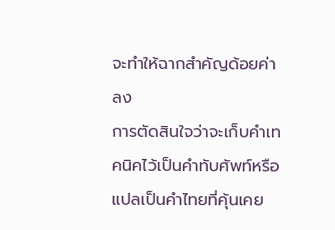จะทำให้ฉากสำคัญด้อยค่าลง
การตัดสินใจว่าจะเก็บคำเทคนิคไว้เป็นคำทับศัพท์หรือแปลเป็นคำไทยที่คุ้นเคย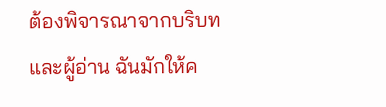ต้องพิจารณาจากบริบทและผู้อ่าน ฉันมักให้ค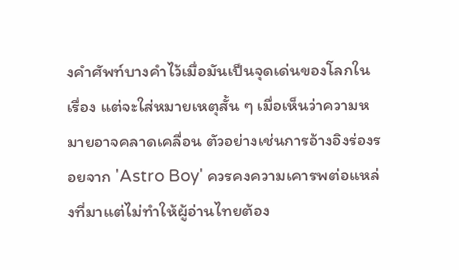งคำศัพท์บางคำไว้เมื่อมันเป็นจุดเด่นของโลกในเรื่อง แต่จะใส่หมายเหตุสั้น ๆ เมื่อเห็นว่าความหมายอาจคลาดเคลื่อน ตัวอย่างเช่นการอ้างอิงร่องรอยจาก 'Astro Boy' ควรคงความเคารพต่อแหล่งที่มาแต่ไม่ทำให้ผู้อ่านไทยต้อง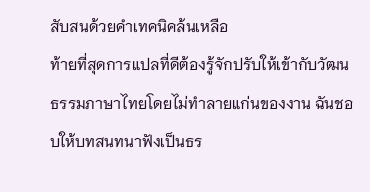สับสนด้วยคำเทคนิคล้นเหลือ
ท้ายที่สุดการแปลที่ดีต้องรู้จักปรับให้เข้ากับวัฒนธรรมภาษาไทยโดยไม่ทำลายแก่นของงาน ฉันชอบให้บทสนทนาฟังเป็นธร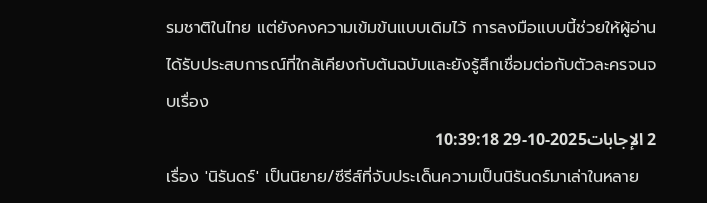รมชาติในไทย แต่ยังคงความเข้มข้นแบบเดิมไว้ การลงมือแบบนี้ช่วยให้ผู้อ่านได้รับประสบการณ์ที่ใกล้เคียงกับต้นฉบับและยังรู้สึกเชื่อมต่อกับตัวละครจนจบเรื่อง
2 الإجابات2025-10-29 10:39:18
เรื่อง 'นิรันดร์' เป็นนิยาย/ซีรีส์ที่จับประเด็นความเป็นนิรันดร์มาเล่าในหลาย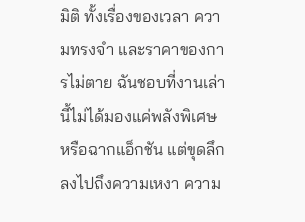มิติ ทั้งเรื่องของเวลา ความทรงจำ และราคาของการไม่ตาย ฉันชอบที่งานเล่านี้ไม่ได้มองแค่พลังพิเศษหรือฉากแอ็กชัน แต่ขุดลึกลงไปถึงความเหงา ความ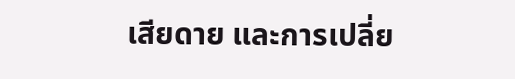เสียดาย และการเปลี่ย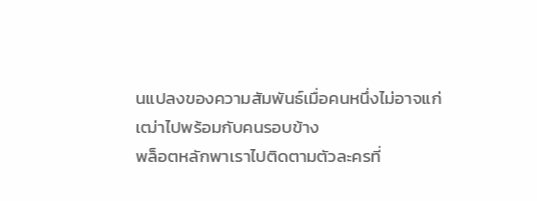นแปลงของความสัมพันธ์เมื่อคนหนึ่งไม่อาจแก่เฒ่าไปพร้อมกับคนรอบข้าง
พล็อตหลักพาเราไปติดตามตัวละครที่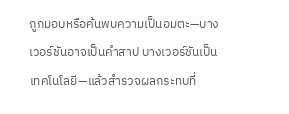ถูกมอบหรือค้นพบความเป็นอมตะ—บางเวอร์ชันอาจเป็นคำสาป บางเวอร์ชันเป็นเทคโนโลยี—แล้วสำรวจผลกระทบที่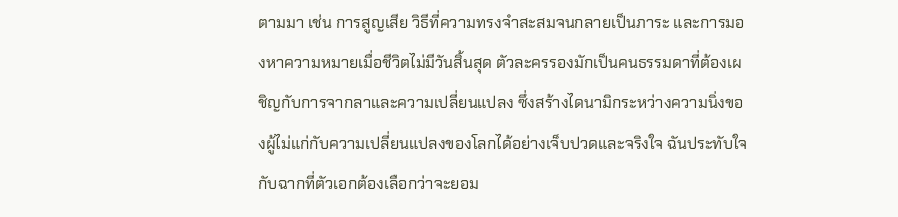ตามมา เช่น การสูญเสีย วิธีที่ความทรงจำสะสมจนกลายเป็นภาระ และการมองหาความหมายเมื่อชีวิตไม่มีวันสิ้นสุด ตัวละครรองมักเป็นคนธรรมดาที่ต้องเผชิญกับการจากลาและความเปลี่ยนแปลง ซึ่งสร้างไดนามิกระหว่างความนิ่งของผู้ไม่แก่กับความเปลี่ยนแปลงของโลกได้อย่างเจ็บปวดและจริงใจ ฉันประทับใจกับฉากที่ตัวเอกต้องเลือกว่าจะยอม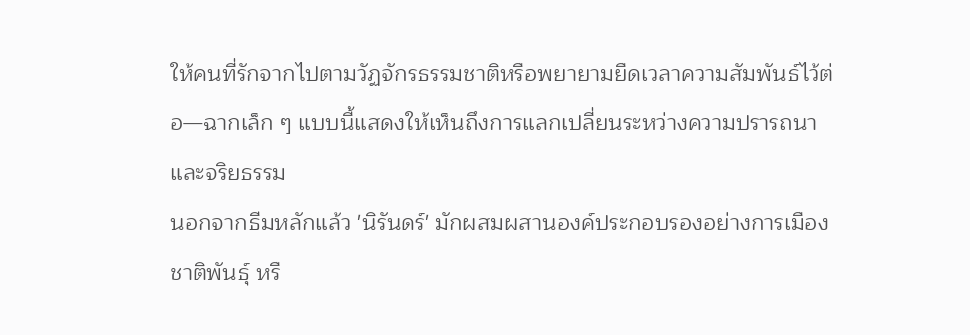ให้คนที่รักจากไปตามวัฏจักรธรรมชาติหรือพยายามยืดเวลาความสัมพันธ์ไว้ต่อ—ฉากเล็ก ๆ แบบนี้แสดงให้เห็นถึงการแลกเปลี่ยนระหว่างความปรารถนาและจริยธรรม
นอกจากธีมหลักแล้ว 'นิรันดร์' มักผสมผสานองค์ประกอบรองอย่างการเมือง ชาติพันธุ์ หรื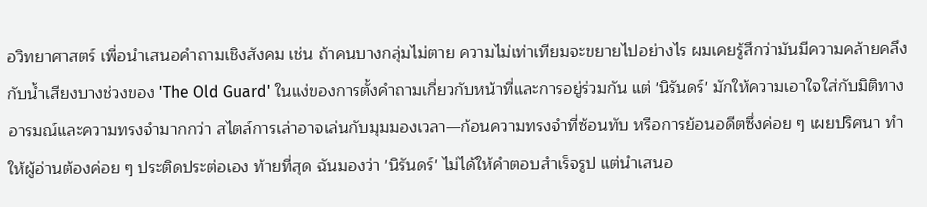อวิทยาศาสตร์ เพื่อนำเสนอคำถามเชิงสังคม เช่น ถ้าคนบางกลุ่มไม่ตาย ความไม่เท่าเทียมจะขยายไปอย่างไร ผมเคยรู้สึกว่ามันมีความคล้ายคลึงกับน้ำเสียงบางช่วงของ 'The Old Guard' ในแง่ของการตั้งคำถามเกี่ยวกับหน้าที่และการอยู่ร่วมกัน แต่ 'นิรันดร์' มักให้ความเอาใจใส่กับมิติทางอารมณ์และความทรงจำมากกว่า สไตล์การเล่าอาจเล่นกับมุมมองเวลา—ก้อนความทรงจำที่ซ้อนทับ หรือการย้อนอดีตซึ่งค่อย ๆ เผยปริศนา ทำให้ผู้อ่านต้องค่อย ๆ ประติดประต่อเอง ท้ายที่สุด ฉันมองว่า 'นิรันดร์' ไม่ได้ให้คำตอบสำเร็จรูป แต่นำเสนอ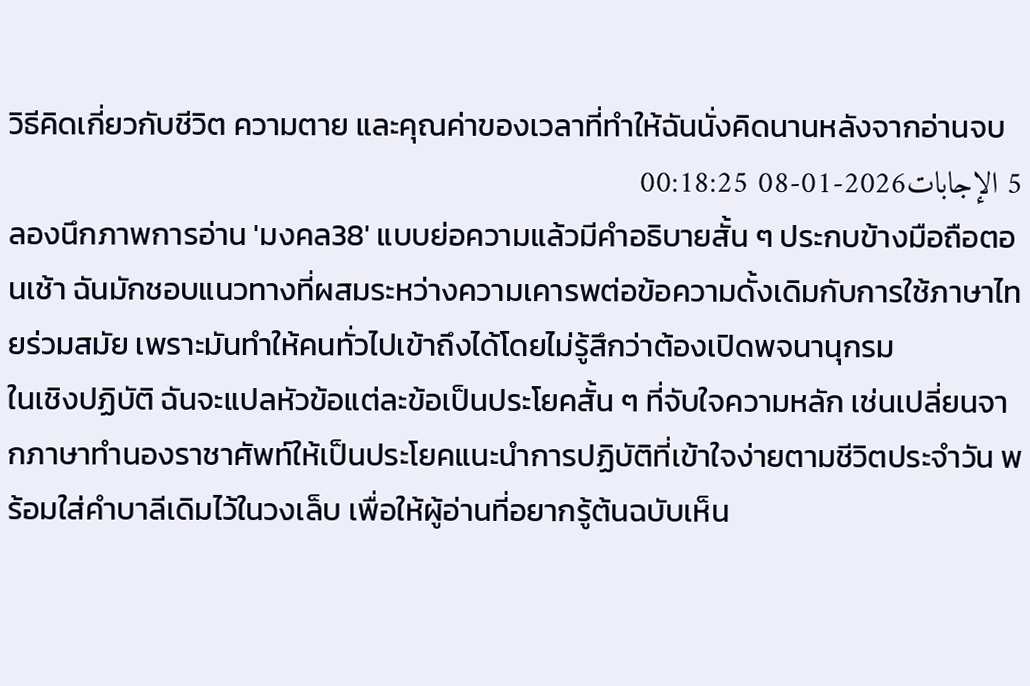วิธีคิดเกี่ยวกับชีวิต ความตาย และคุณค่าของเวลาที่ทำให้ฉันนั่งคิดนานหลังจากอ่านจบ
5 الإجابات2026-01-08 00:18:25
ลองนึกภาพการอ่าน 'มงคล38' แบบย่อความแล้วมีคำอธิบายสั้น ๆ ประกบข้างมือถือตอนเช้า ฉันมักชอบแนวทางที่ผสมระหว่างความเคารพต่อข้อความดั้งเดิมกับการใช้ภาษาไทยร่วมสมัย เพราะมันทำให้คนทั่วไปเข้าถึงได้โดยไม่รู้สึกว่าต้องเปิดพจนานุกรม
ในเชิงปฏิบัติ ฉันจะแปลหัวข้อแต่ละข้อเป็นประโยคสั้น ๆ ที่จับใจความหลัก เช่นเปลี่ยนจากภาษาทำนองราชาศัพท์ให้เป็นประโยคแนะนำการปฏิบัติที่เข้าใจง่ายตามชีวิตประจำวัน พร้อมใส่คำบาลีเดิมไว้ในวงเล็บ เพื่อให้ผู้อ่านที่อยากรู้ต้นฉบับเห็น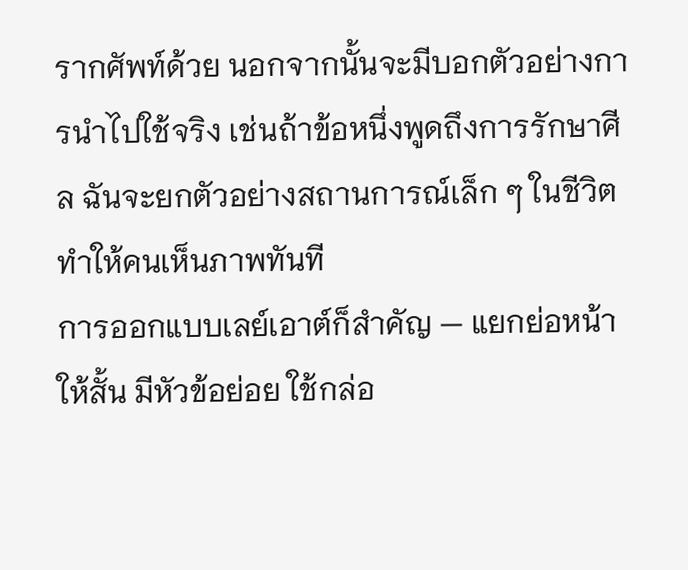รากศัพท์ด้วย นอกจากนั้นจะมีบอกตัวอย่างการนำไปใช้จริง เช่นถ้าข้อหนึ่งพูดถึงการรักษาศีล ฉันจะยกตัวอย่างสถานการณ์เล็ก ๆ ในชีวิตทำให้คนเห็นภาพทันที
การออกแบบเลย์เอาต์ก็สำคัญ — แยกย่อหน้าให้สั้น มีหัวข้อย่อย ใช้กล่อ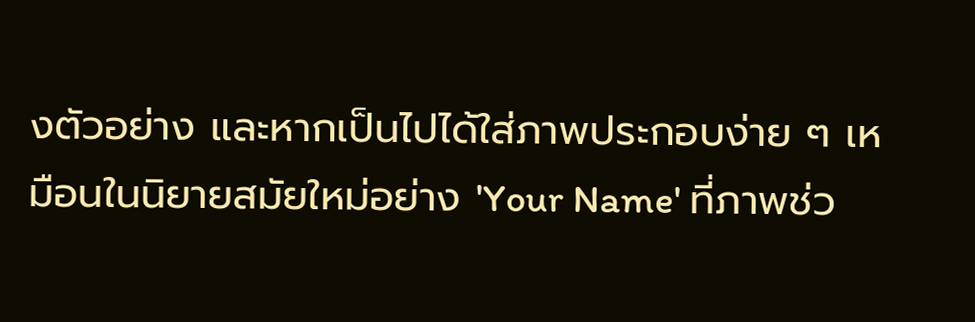งตัวอย่าง และหากเป็นไปได้ใส่ภาพประกอบง่าย ๆ เหมือนในนิยายสมัยใหม่อย่าง 'Your Name' ที่ภาพช่ว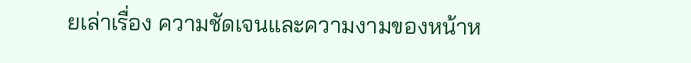ยเล่าเรื่อง ความชัดเจนและความงามของหน้าห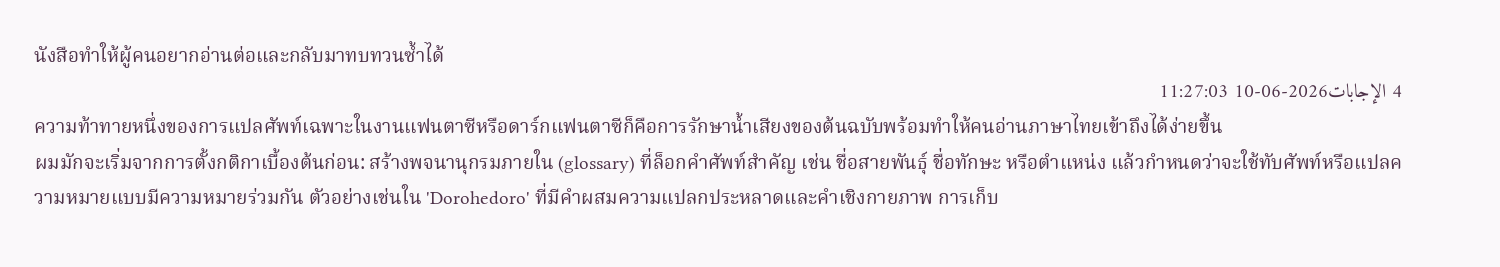นังสือทำให้ผู้คนอยากอ่านต่อและกลับมาทบทวนซ้ำได้
4 الإجابات2026-06-10 11:27:03
ความท้าทายหนึ่งของการแปลศัพท์เฉพาะในงานแฟนตาซีหรือดาร์กแฟนตาซีก็คือการรักษาน้ำเสียงของต้นฉบับพร้อมทำให้คนอ่านภาษาไทยเข้าถึงได้ง่ายขึ้น
ผมมักจะเริ่มจากการตั้งกติกาเบื้องต้นก่อน: สร้างพจนานุกรมภายใน (glossary) ที่ล็อกคำศัพท์สำคัญ เช่น ชื่อสายพันธุ์ ชื่อทักษะ หรือตำแหน่ง แล้วกำหนดว่าจะใช้ทับศัพท์หรือแปลความหมายแบบมีความหมายร่วมกัน ตัวอย่างเช่นใน 'Dorohedoro' ที่มีคำผสมความแปลกประหลาดและคำเชิงกายภาพ การเก็บ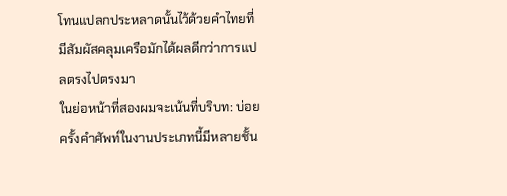โทนแปลกประหลาดนั้นไว้ด้วยคำไทยที่มีสัมผัสคลุมเครือมักได้ผลดีกว่าการแปลตรงไปตรงมา
ในย่อหน้าที่สองผมจะเน้นที่บริบท: บ่อยครั้งคำศัพท์ในงานประเภทนี้มีหลายชั้น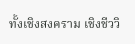ทั้งเชิงสงคราม เชิงชีววิ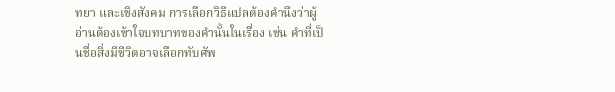ทยา และเชิงสังคม การเลือกวิธีแปลต้องคำนึงว่าผู้อ่านต้องเข้าใจบทบาทของคำนั้นในเรื่อง เช่น คำที่เป็นชื่อสิ่งมีชีวิตอาจเลือกทับศัพ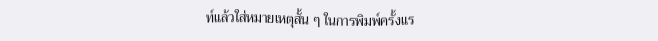ท์แล้วใส่หมายเหตุสั้น ๆ ในการพิมพ์ครั้งแร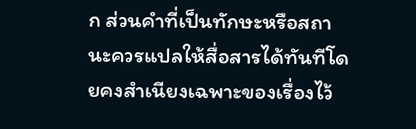ก ส่วนคำที่เป็นทักษะหรือสถานะควรแปลให้สื่อสารได้ทันทีโดยคงสำเนียงเฉพาะของเรื่องไว้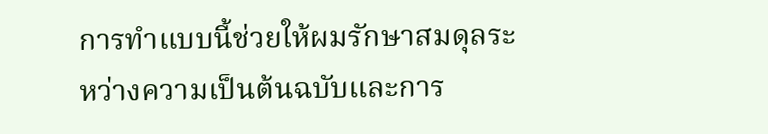การทำแบบนี้ช่วยให้ผมรักษาสมดุลระหว่างความเป็นต้นฉบับและการ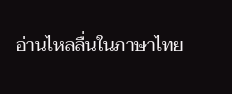อ่านไหลลื่นในภาษาไทย